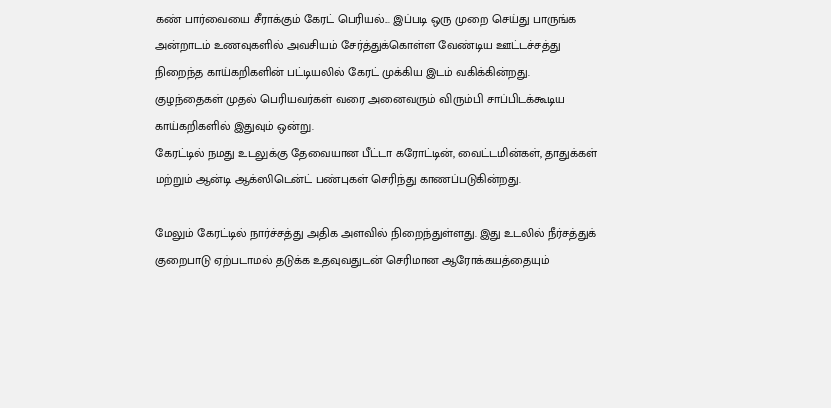கண் பார்வையை சீராக்கும் கேரட் பெரியல்... இப்படி ஒரு முறை செய்து பாருங்க
அன்றாடம் உணவுகளில் அவசியம் சேர்த்துக்கொள்ள வேண்டிய ஊட்டச்சத்து நிறைந்த காய்கறிகளின் பட்டியலில் கேரட் முக்கிய இடம் வகிக்கின்றது. குழந்தைகள் முதல் பெரியவர்கள் வரை அனைவரும் விரும்பி சாப்பிடக்கூடிய காய்கறிகளில் இதுவும் ஒன்று.
கேரட்டில் நமது உடலுக்கு தேவையான பீட்டா கரோட்டின், வைட்டமின்கள், தாதுக்கள் மற்றும் ஆன்டி ஆக்ஸிடென்ட் பண்புகள் செரிந்து காணப்படுகின்றது.

மேலும் கேரட்டில் நார்ச்சத்து அதிக அளவில் நிறைந்துள்ளது. இது உடலில் நீர்சத்துக் குறைபாடு ஏற்படாமல் தடுக்க உதவுவதுடன் செரிமான ஆரோக்கயத்தையும்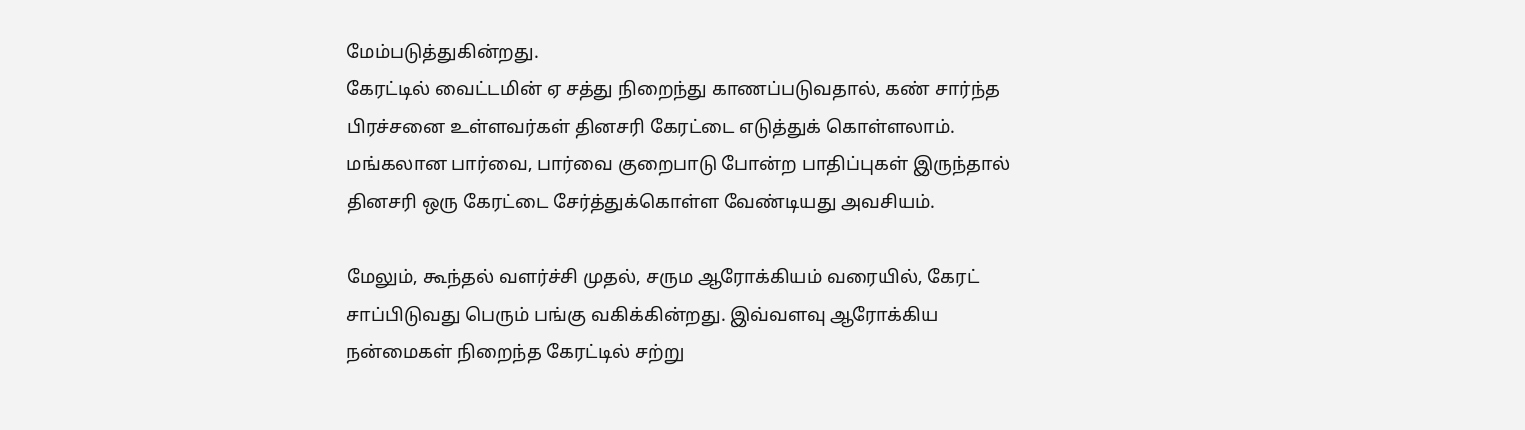மேம்படுத்துகின்றது.
கேரட்டில் வைட்டமின் ஏ சத்து நிறைந்து காணப்படுவதால், கண் சார்ந்த பிரச்சனை உள்ளவர்கள் தினசரி கேரட்டை எடுத்துக் கொள்ளலாம்.
மங்கலான பார்வை, பார்வை குறைபாடு போன்ற பாதிப்புகள் இருந்தால் தினசரி ஒரு கேரட்டை சேர்த்துக்கொள்ள வேண்டியது அவசியம்.

மேலும், கூந்தல் வளர்ச்சி முதல், சரும ஆரோக்கியம் வரையில், கேரட் சாப்பிடுவது பெரும் பங்கு வகிக்கின்றது. இவ்வளவு ஆரோக்கிய நன்மைகள் நிறைந்த கேரட்டில் சற்று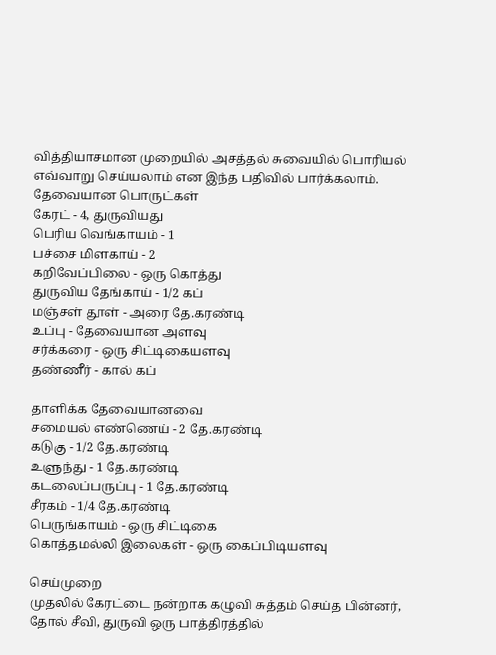வித்தியாசமான முறையில் அசத்தல் சுவையில் பொரியல் எவ்வாறு செய்யலாம் என இந்த பதிவில் பார்க்கலாம்.
தேவையான பொருட்கள்
கேரட் - 4, துருவியது
பெரிய வெங்காயம் - 1
பச்சை மிளகாய் - 2
கறிவேப்பிலை - ஒரு கொத்து
துருவிய தேங்காய் - 1/2 கப்
மஞ்சள் தூள் - அரை தே.கரண்டி
உப்பு - தேவையான அளவு
சர்க்கரை - ஒரு சிட்டிகையளவு
தண்ணீர் - கால் கப்

தாளிக்க தேவையானவை
சமையல் எண்ணெய் - 2 தே.கரண்டி
கடுகு - 1/2 தே.கரண்டி
உளுந்து - 1 தே.கரண்டி
கடலைப்பருப்பு - 1 தே.கரண்டி
சீரகம் - 1/4 தே.கரண்டி
பெருங்காயம் - ஒரு சிட்டிகை
கொத்தமல்லி இலைகள் - ஒரு கைப்பிடியளவு

செய்முறை
முதலில் கேரட்டை நன்றாக கழுவி சுத்தம் செய்த பின்னர், தோல் சீவி, துருவி ஒரு பாத்திரத்தில்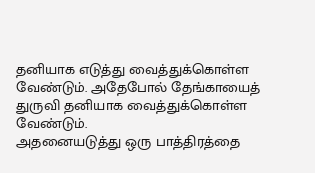தனியாக எடுத்து வைத்துக்கொள்ள வேண்டும். அதேபோல் தேங்காயைத் துருவி தனியாக வைத்துக்கொள்ள வேண்டும்.
அதனையடுத்து ஒரு பாத்திரத்தை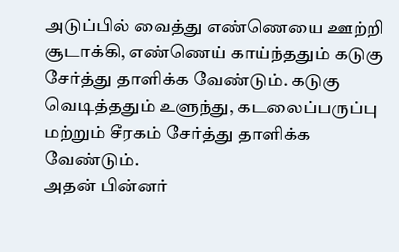அடுப்பில் வைத்து எண்ணெயை ஊற்றி சூடாக்கி, எண்ணெய் காய்ந்ததும் கடுகு சேர்த்து தாளிக்க வேண்டும். கடுகு வெடித்ததும் உளுந்து, கடலைப்பருப்பு மற்றும் சீரகம் சேர்த்து தாளிக்க வேண்டும்.
அதன் பின்னர்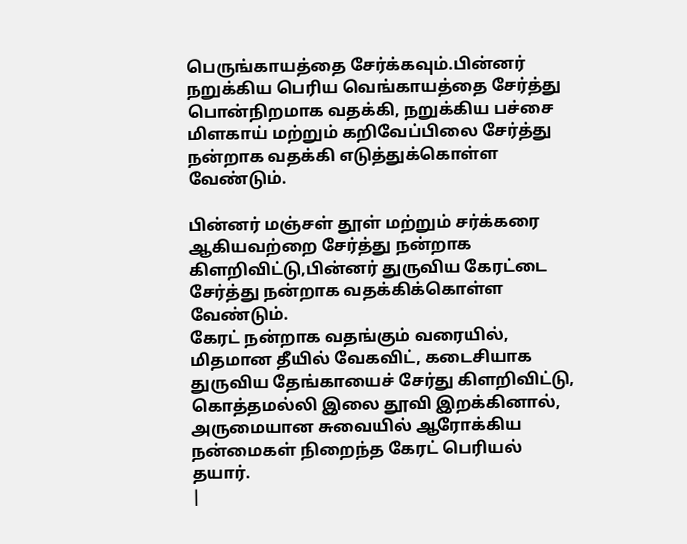பெருங்காயத்தை சேர்க்கவும்.பின்னர் நறுக்கிய பெரிய வெங்காயத்தை சேர்த்து பொன்நிறமாக வதக்கி, நறுக்கிய பச்சை மிளகாய் மற்றும் கறிவேப்பிலை சேர்த்து நன்றாக வதக்கி எடுத்துக்கொள்ள வேண்டும்.

பின்னர் மஞ்சள் தூள் மற்றும் சர்க்கரை ஆகியவற்றை சேர்த்து நன்றாக கிளறிவிட்டு,பின்னர் துருவிய கேரட்டை சேர்த்து நன்றாக வதக்கிக்கொள்ள வேண்டும்.
கேரட் நன்றாக வதங்கும் வரையில், மிதமான தீயில் வேகவிட், கடைசியாக துருவிய தேங்காயைச் சேர்து கிளறிவிட்டு, கொத்தமல்லி இலை தூவி இறக்கினால், அருமையான சுவையில் ஆரோக்கிய நன்மைகள் நிறைந்த கேரட் பெரியல் தயார்.
|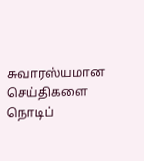சுவாரஸ்யமான செய்திகளை நொடிப்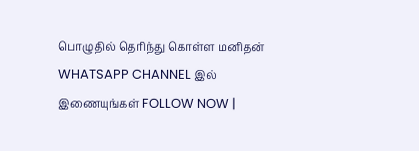பொழுதில் தெரிந்து கொள்ள மனிதன் WHATSAPP CHANNEL இல் இணையுங்கள் FOLLOW NOW |